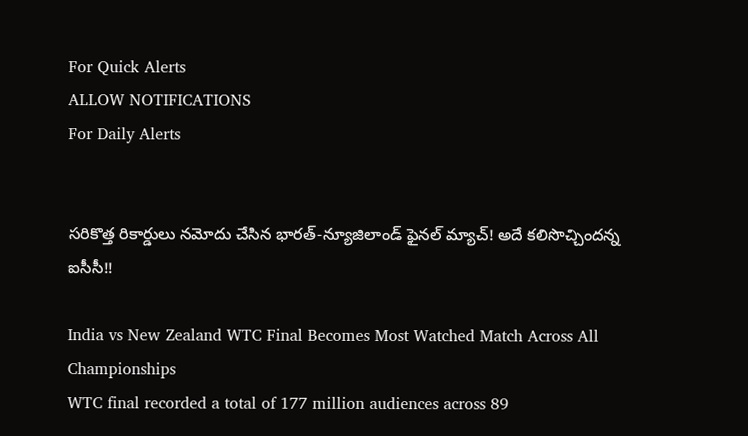For Quick Alerts
ALLOW NOTIFICATIONS
For Daily Alerts


సరికొత్త రికార్డులు నమోదు చేసిన భారత్‌-న్యూజిలాండ్‌ ఫైనల్‌ మ్యాచ్! అదే కలిసొచ్చిందన్న ఐసీసీ!!

India vs New Zealand WTC Final Becomes Most Watched Match Across All Championships
WTC final recorded a total of 177 million audiences across 89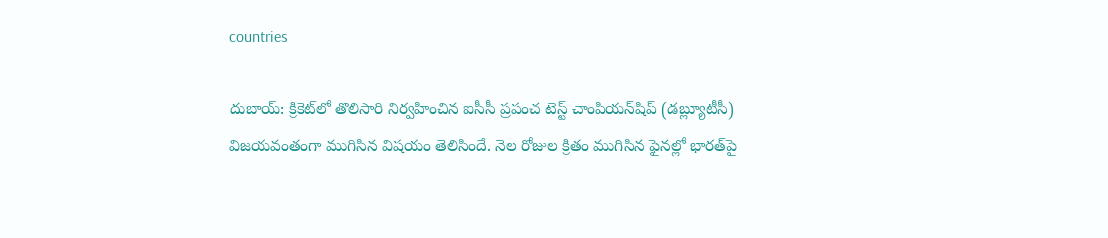countries

దుబాయ్: క్రికెట్‌లో తొలిసారి నిర్వహించిన ఐసీసీ ప్రపంచ టెస్ట్ చాంపియ‌న్‌షిప్ (డ‌బ్ల్యూటీసీ) విజయవంతంగా ముగిసిన విషయం తెలిసిందే. నెల రోజుల క్రితం ముగిసిన ఫైనల్లో భారత్‌పై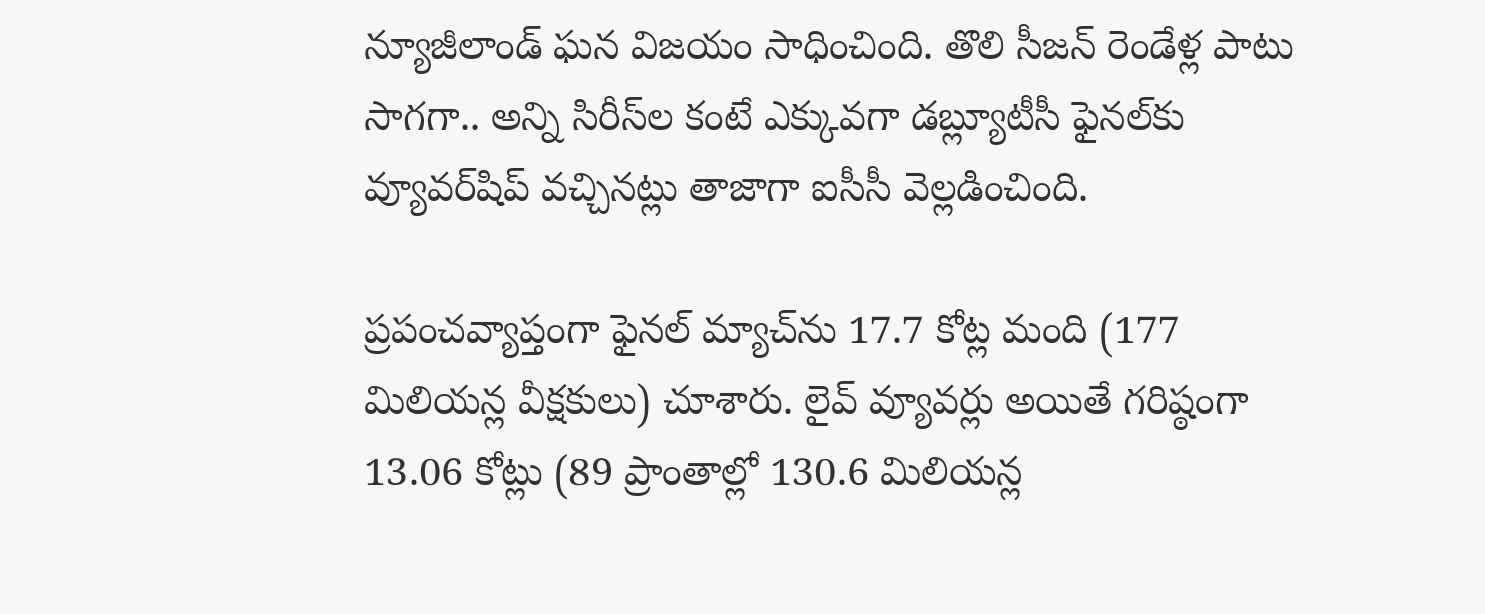న్యూజీలాండ్ ఘన విజయం సాధించింది. తొలి సీజ‌న్‌ రెండేళ్ల పాటు సాగగా.. అన్ని సిరీస్‌ల కంటే ఎక్కువగా డ‌బ్ల్యూటీసీ ఫైన‌ల్‌కు వ్యూవ‌ర్‌షిప్ వ‌చ్చిన‌ట్లు తాజాగా ఐసీసీ వెల్ల‌డించింది.

ప్ర‌పంచ‌వ్యాప్తంగా ఫైనల్ మ్యాచ్‌ను 17.7 కోట్ల మంది (177 మిలియన్ల వీక్షకులు) చూశారు. లైవ్ వ్యూవ‌ర్లు అయితే గ‌రిష్ఠంగా 13.06 కోట్లు (89 ప్రాంతాల్లో 130.6 మిలియన్ల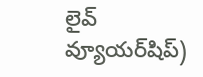లైవ్‌ వ్యూయర్‌షిప్‌)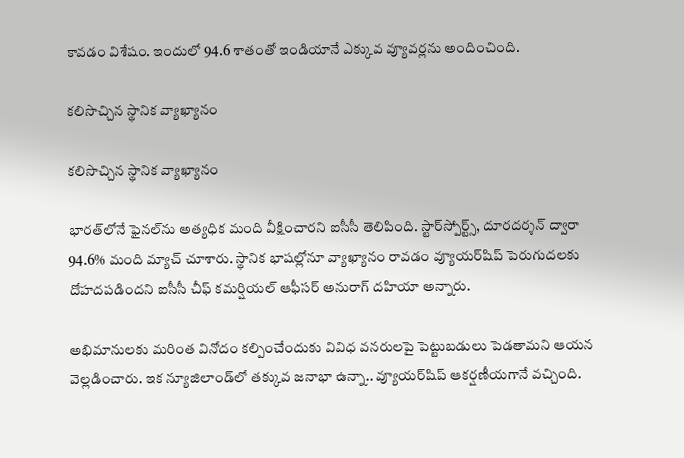కావ‌డం విశేషం. ఇందులో 94.6 శాతంతో ఇండియానే ఎక్కువ వ్యూవ‌ర్ల‌ను అందించింది.

కలిసొచ్చిన స్థానిక వ్యాఖ్యానం

కలిసొచ్చిన స్థానిక వ్యాఖ్యానం

భారత్‌లోనే ఫైనల్‌ను అత్యధిక మంది వీక్షించారని ఐసీసీ తెలిపింది. స్టార్‌స్పోర్ట్స్‌, దూరదర్శన్‌ ద్వారా 94.6% మంది మ్యాచ్‌ చూశారు. స్థానిక భాషల్లోనూ వ్యాఖ్యానం రావడం వ్యూయర్‌షిప్‌ పెరుగుదలకు దోహదపడిందని ఐసీసీ చీఫ్‌ కమర్షియల్‌ ఆఫీసర్‌ అనురాగ్‌ దహియా అన్నారు.

అభిమానులకు మరింత వినోదం కల్పించేందుకు వివిధ వనరులపై పెట్టుబడులు పెడతామని ఆయన వెల్లడించారు. ఇక న్యూజిలాండ్‌లో తక్కువ జనాభా ఉన్నా.. వ్యూయర్‌షిప్‌ ఆకర్షణీయగానే వచ్చింది.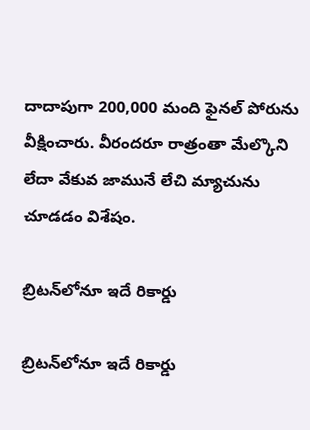దాదాపుగా 200,000 మంది ఫైనల్‌ పోరును వీక్షించారు. వీరందరూ రాత్రంతా మేల్కొని లేదా వేకువ జామునే లేచి మ్యాచును చూడడం విశేషం.

బ్రిటన్‌లోనూ ఇదే రికార్డు

బ్రిటన్‌లోనూ ఇదే రికార్డు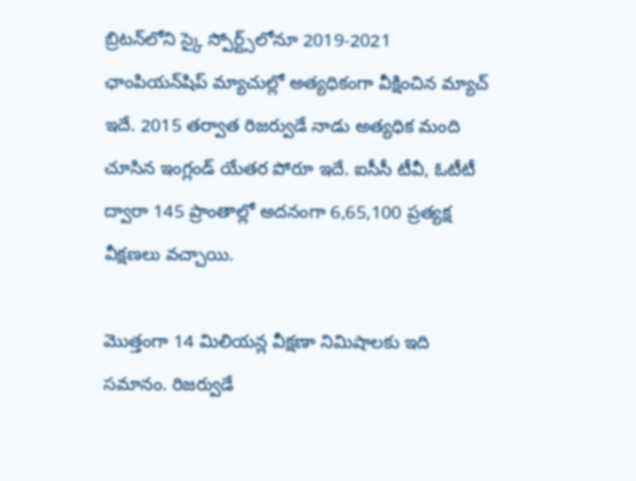బ్రిటన్‌లోని స్కై స్పోర్ట్స్‌లోనూ 2019-2021 ఛాంపియన్‌షిప్‌ మ్యాచుల్లో అత్యధికంగా వీక్షించిన మ్యాచ్‌ ఇదే. 2015 తర్వాత రిజర్వుడే నాడు అత్యధిక మంది చూసిన ఇంగ్లండ్ యేతర పోరూ ఇదే. ఐసీసీ టీవీ, ఓటీటీ ద్వారా 145 ప్రాంతాల్లో అదనంగా 6,65,100 ప్రత్యక్ష వీక్షణలు వచ్చాయి.

మొత్తంగా 14 మిలియన్ల వీక్షణా నిమిషాలకు ఇది సమానం. రిజర్వుడే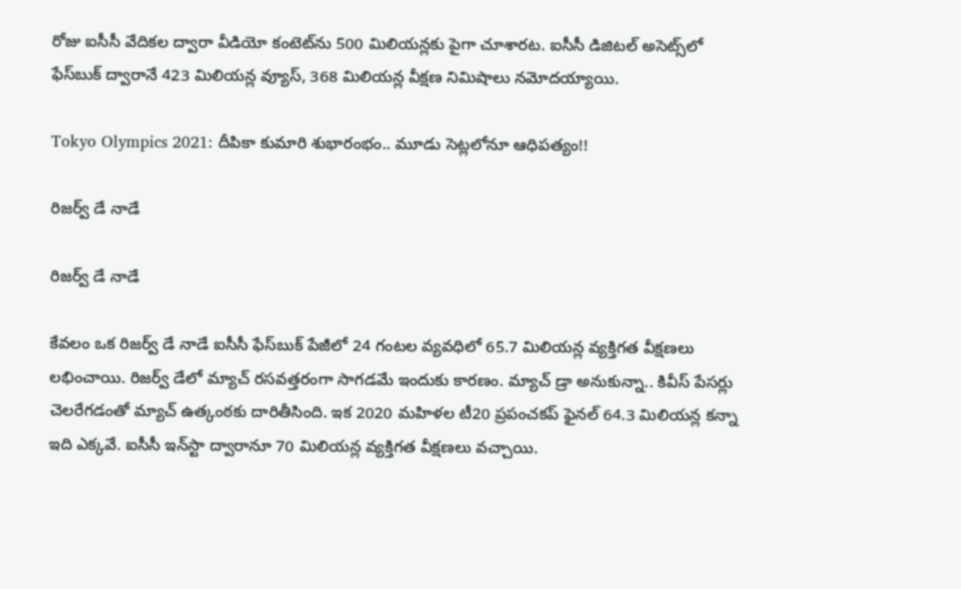రోజు ఐసీసీ వేదికల ద్వారా వీడియో కంటెట్‌ను 500 మిలియన్లకు పైగా చూశారట. ఐసీసీ డిజిటల్‌ అసెట్స్‌లో ఫేస్‌బుక్‌ ద్వారానే 423 మిలియన్ల వ్యూస్‌, 368 మిలియన్ల వీక్షణ నిమిషాలు నమోదయ్యాయి.

Tokyo Olympics 2021: దీపికా కుమారి శుభారంభం.. మూడు సెట్ల‌లోనూ ఆధిప‌త్యం!!

రిజర్వ్‌ డే నాడే

రిజర్వ్‌ డే నాడే

కేవలం ఒక రిజర్వ్‌ డే నాడే ఐసీసీ ఫేస్‌బుక్‌ పేజీలో 24 గంటల వ్యవధిలో 65.7 మిలియన్ల వ్యక్తిగత వీక్షణలు లభించాయి. రిజర్వ్‌ డేలో మ్యాచ్ రసవత్తరంగా సాగడమే ఇందుకు కారణం. మ్యాచ్ డ్రా అనుకున్నా.. కివీస్ పేసర్లు చెలరేగడంతో మ్యాచ్ ఉత్కంఠకు దారితీసింది. ఇక 2020 మహిళల టీ20 ప్రపంచకప్‌ ఫైనల్‌ 64.3 మిలియన్ల కన్నా ఇది ఎక్కవే. ఐసీసీ ఇన్‌స్టా ద్వారానూ 70 మిలియన్ల వ్యక్తిగత వీక్షణలు వచ్చాయి.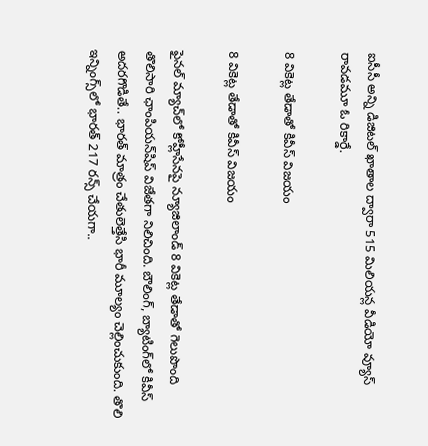ఐసీసీ అన్ని డిజిటల్‌ ఖాతాల ద్వారా 515 మిలియన్ల వీడియో వ్యూస్‌ రావడమూ ఓ రికార్డే.

8 వికెట్ల తేడాతో కివీస్ విజయం

8 వికెట్ల తేడాతో కివీస్ విజయం

ఫైనల్ మ్యాచ్‌లో కోహ్లీసేనపై న్యూజిలాండ్‌ 8 వికెట్ల తేడాతో గెలుపొంది తొలిసారి ఛాంపియన్‌షిప్‌ విజేతగా నిలిచింది. బౌలింగ్, బ్యాటింగ్‌లో కివీస్ అదరగొడితే.. భారత్ మాత్రం చేతులెత్తేసి భారీ మూల్యం చెల్లించుకుంది. తొలి ఇన్నింగ్స్‌లో భారత్ 217 రన్స్ చేయగా..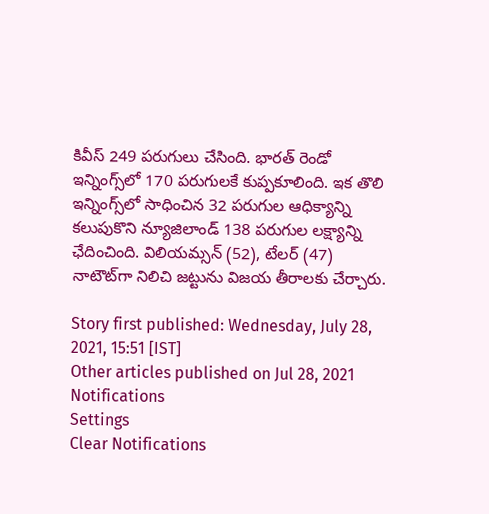కివీస్ 249 పరుగులు చేసింది. భారత్ రెండో ఇన్నింగ్స్‌లో 170 పరుగులకే కుప్పకూలింది. ఇక తొలి ఇన్నింగ్స్‌లో సాధించిన 32 పరుగుల ఆధిక్యాన్ని కలుపుకొని న్యూజిలాండ్‌ 138 పరుగుల లక్ష్యాన్ని ఛేదించింది. విలియమ్సన్‌ (52), టేలర్‌ (47) నాటౌట్‌గా నిలిచి జట్టును విజయ తీరాలకు చేర్చారు.

Story first published: Wednesday, July 28, 2021, 15:51 [IST]
Other articles published on Jul 28, 2021
Notifications
Settings
Clear Notifications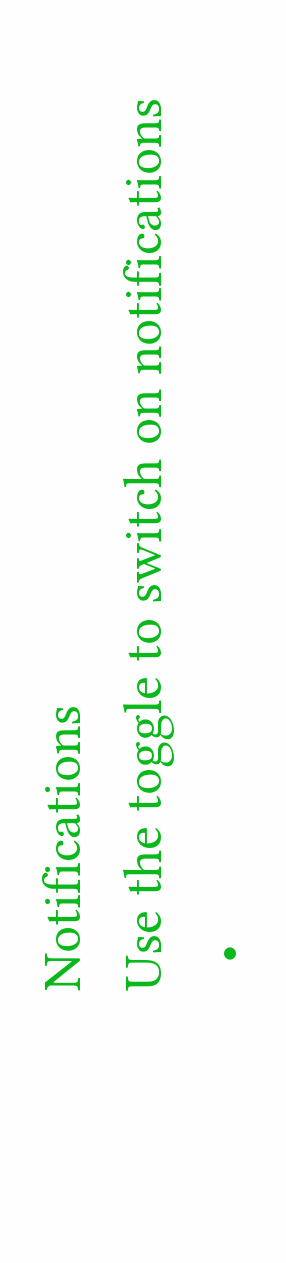Notifications
Use the toggle to switch on notifications
  •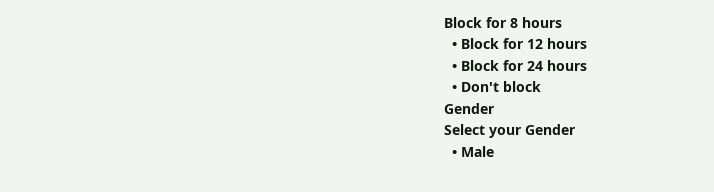Block for 8 hours
  • Block for 12 hours
  • Block for 24 hours
  • Don't block
Gender
Select your Gender
  • Male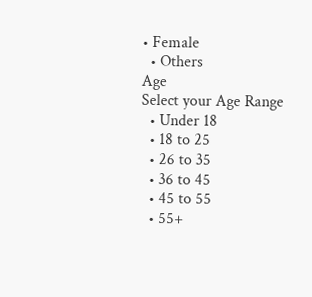• Female
  • Others
Age
Select your Age Range
  • Under 18
  • 18 to 25
  • 26 to 35
  • 36 to 45
  • 45 to 55
  • 55+